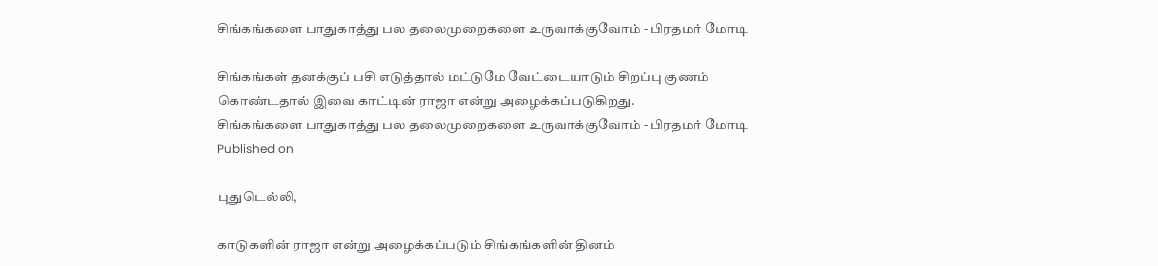சிங்கங்களை பாதுகாத்து பல தலைமுறைகளை உருவாக்குவோம் - பிரதமர் மோடி

சிங்கங்கள் தனக்குப் பசி எடுத்தால் மட்டுமே வேட்டையாடும் சிறப்பு குணம் கொண்டதால் இவை காட்டின் ராஜா என்று அழைக்கப்படுகிறது.
சிங்கங்களை பாதுகாத்து பல தலைமுறைகளை உருவாக்குவோம் - பிரதமர் மோடி
Published on

புதுடெல்லி,

காடுகளின் ராஜா என்று அழைக்கப்படும் சிங்கங்களின் தினம்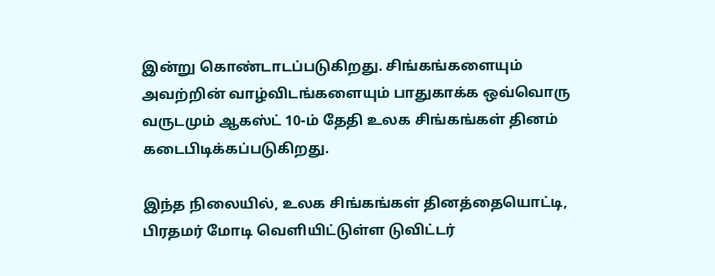இன்று கொண்டாடப்படுகிறது. சிங்கங்களையும் அவற்றின் வாழ்விடங்களையும் பாதுகாக்க ஒவ்வொரு வருடமும் ஆகஸ்ட் 10-ம் தேதி உலக சிங்கங்கள் தினம் கடைபிடிக்கப்படுகிறது.

இந்த நிலையில், உலக சிங்கங்கள் தினத்தையொட்டி, பிரதமர் மோடி வெளியிட்டுள்ள டுவிட்டர்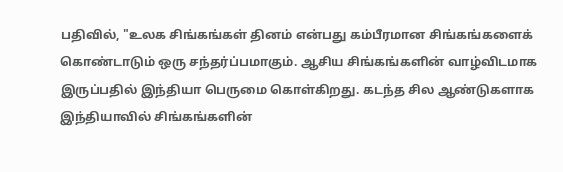பதிவில், "உலக சிங்கங்கள் தினம் என்பது கம்பீரமான சிங்கங்களைக் கொண்டாடும் ஒரு சந்தர்ப்பமாகும். ஆசிய சிங்கங்களின் வாழ்விடமாக இருப்பதில் இந்தியா பெருமை கொள்கிறது. கடந்த சில ஆண்டுகளாக இந்தியாவில் சிங்கங்களின்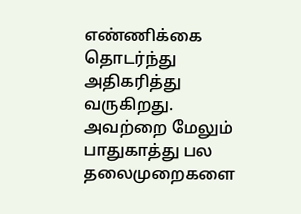எண்ணிக்கை தொடர்ந்து அதிகரித்து வருகிறது. அவற்றை மேலும் பாதுகாத்து பல தலைமுறைகளை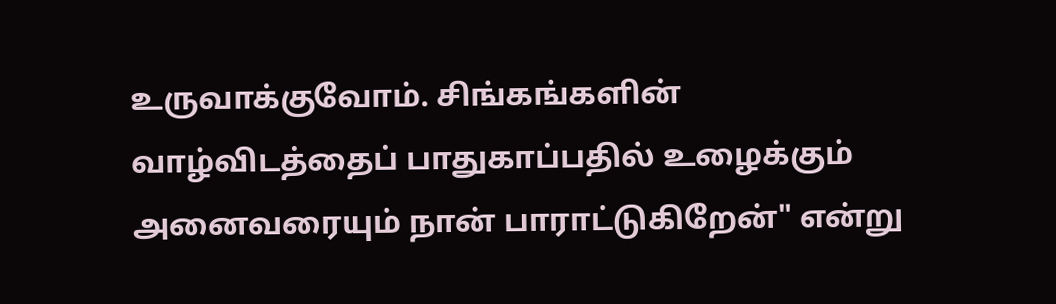உருவாக்குவோம். சிங்கங்களின் வாழ்விடத்தைப் பாதுகாப்பதில் உழைக்கும் அனைவரையும் நான் பாராட்டுகிறேன்" என்று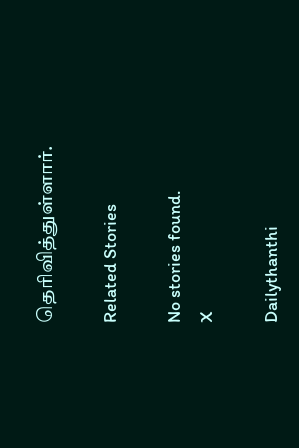தெரிவித்துள்ளார்.

Related Stories

No stories found.
X

Dailythanthi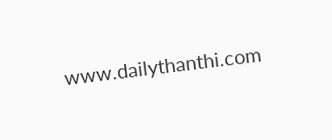www.dailythanthi.com